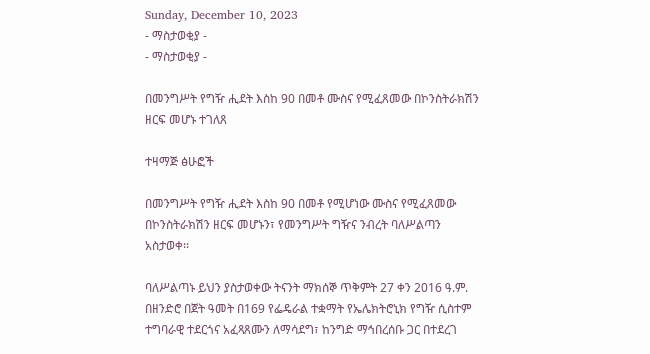Sunday, December 10, 2023
- ማስታወቂያ -
- ማስታወቂያ -

በመንግሥት የግዥ ሒደት እስከ 90 በመቶ ሙስና የሚፈጸመው በኮንስትራክሽን ዘርፍ መሆኑ ተገለጸ

ተዛማጅ ፅሁፎች

በመንግሥት የግዥ ሒደት እስከ 90 በመቶ የሚሆነው ሙስና የሚፈጸመው በኮንስትራክሽን ዘርፍ መሆኑን፣ የመንግሥት ግዥና ንብረት ባለሥልጣን አስታወቀ፡፡

ባለሥልጣኑ ይህን ያስታወቀው ትናንት ማክሰኞ ጥቅምት 27 ቀን 2016 ዓ.ም. በዘንድሮ በጀት ዓመት በ169 የፌዴራል ተቋማት የኤሌክትሮኒክ የግዥ ሲስተም ተግባራዊ ተደርጎና አፈጻጸሙን ለማሳደግ፣ ከንግድ ማኅበረሰቡ ጋር በተደረገ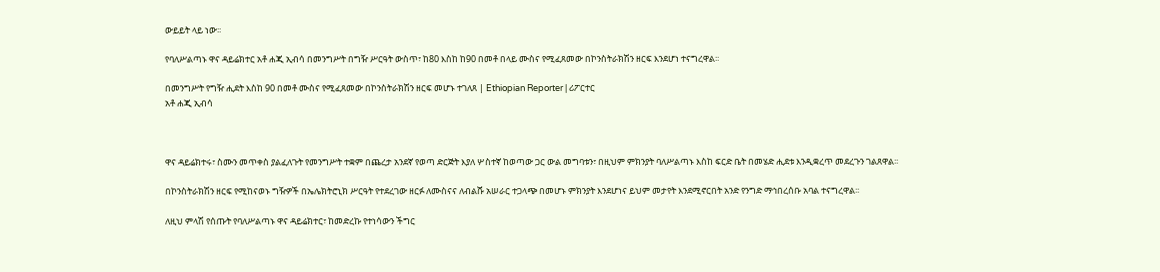ውይይት ላይ ነው፡፡

የባለሥልጣኑ ዋና ዳይሬክተር አቶ ሐጂ ኢብሳ በመንግሥት በግዥ ሥርዓት ውስጥ፣ ከ80 እስከ ከ90 በመቶ በላይ ሙስና የሚፈጸመው በኮንስትራክሽን ዘርፍ እንደሆነ ተናግረዋል፡፡

በመንግሥት የግዥ ሒደት እስከ 90 በመቶ ሙስና የሚፈጸመው በኮንስትራክሽን ዘርፍ መሆኑ ተገለጸ | Ethiopian Reporter | ሪፖርተር
አቶ ሐጂ ኢብሳ



ዋና ዳይሬክተሩ፣ ስሙን መጥቀስ ያልፈለጉት የመንግሥት ተቋም በጨረታ አንደኛ የወጣ ድርጅት እያለ ሦስተኛ ከወጣው ጋር ውል መግባቱን፣ በዚህም ምክንያት ባለሥልጣኑ እስከ ፍርድ ቤት በመሄድ ሒደቱ እንዲቋረጥ መደረጉን ገልጸዋል፡፡

በኮንስትራክሽን ዘርፍ የሚከናወኑ ግዥዎች በኤሌክትሮኒክ ሥርዓት የተደረገው ዘርፉ ለሙስናና ለብልሹ አሠራር ተጋላጭ በመሆኑ ምክንያት እንደሆነና ይህም መታየት እንደሚኖርበት አንድ የንግድ ማኅበረሰቡ አባል ተናግረዋል፡፡

ለዚህ ምላሽ የሰጡት የባለሥልጣኑ ዋና ዳይሬክተር፣ ከመድረኩ የተነሳውን ችግር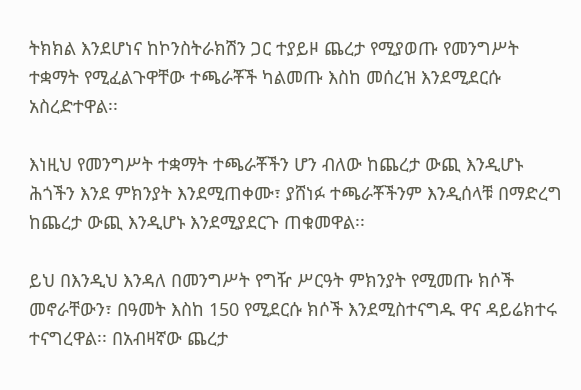ትክክል እንደሆነና ከኮንስትራክሽን ጋር ተያይዞ ጨረታ የሚያወጡ የመንግሥት ተቋማት የሚፈልጉዋቸው ተጫራቾች ካልመጡ እስከ መሰረዝ እንደሚደርሱ አስረድተዋል፡፡

እነዚህ የመንግሥት ተቋማት ተጫራቾችን ሆን ብለው ከጨረታ ውጪ እንዲሆኑ ሕጎችን እንደ ምክንያት እንደሚጠቀሙ፣ ያሸነፉ ተጫራቾችንም እንዲሰላቹ በማድረግ ከጨረታ ውጪ እንዲሆኑ እንደሚያደርጉ ጠቁመዋል፡፡

ይህ በእንዲህ እንዳለ በመንግሥት የግዥ ሥርዓት ምክንያት የሚመጡ ክሶች መኖራቸውን፣ በዓመት እስከ 150 የሚደርሱ ክሶች እንደሚስተናግዱ ዋና ዳይሬክተሩ ተናግረዋል፡፡ በአብዛኛው ጨረታ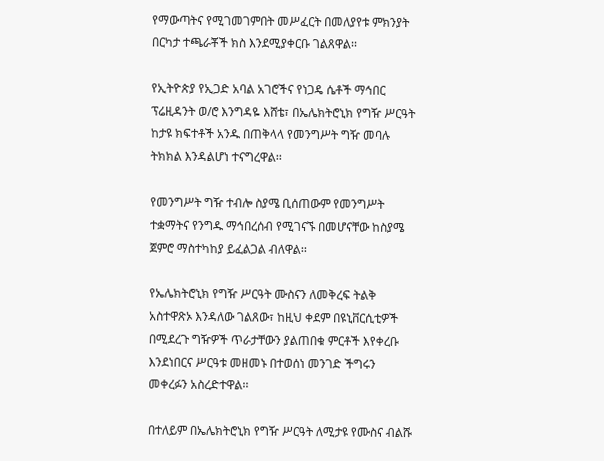የማውጣትና የሚገመገምበት መሥፈርት በመለያየቱ ምክንያት በርካታ ተጫራቾች ክስ እንደሚያቀርቡ ገልጸዋል፡፡

የኢትዮጵያ የኢጋድ አባል አገሮችና የነጋዴ ሴቶች ማኅበር ፕሬዚዳንት ወ/ሮ እንግዳዬ እሸቴ፣ በኤሌክትሮኒክ የግዥ ሥርዓት ከታዩ ክፍተቶች አንዱ በጠቅላላ የመንግሥት ግዥ መባሉ ትክክል እንዳልሆነ ተናግረዋል፡፡

የመንግሥት ግዥ ተብሎ ስያሜ ቢሰጠውም የመንግሥት ተቋማትና የንግዱ ማኅበረሰብ የሚገናኙ በመሆናቸው ከስያሜ ጀምሮ ማስተካከያ ይፈልጋል ብለዋል፡፡

የኤሌክትሮኒክ የግዥ ሥርዓት ሙስናን ለመቅረፍ ትልቅ አስተዋጽኦ እንዳለው ገልጸው፣ ከዚህ ቀደም በዩኒቨርሲቲዎች በሚደረጉ ግዥዎች ጥራታቸውን ያልጠበቁ ምርቶች እየቀረቡ እንደነበርና ሥርዓቱ መዘመኑ በተወሰነ መንገድ ችግሩን መቀረፉን አስረድተዋል፡፡

በተለይም በኤሌክትሮኒክ የግዥ ሥርዓት ለሚታዩ የሙስና ብልሹ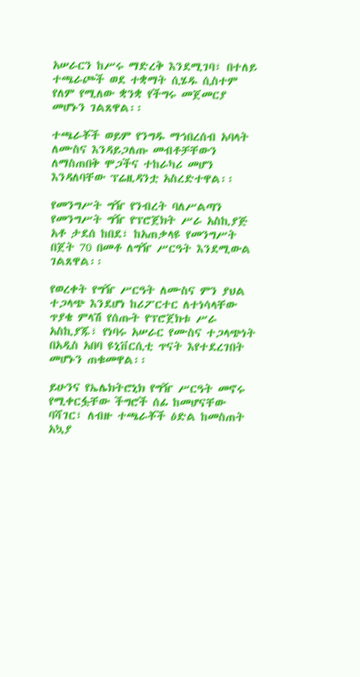አሠራርን ከሥሩ ማድረቅ እንደሚገባ፣ በተለይ ተጫራጮች ወደ ተቋማት ሲሄዱ ሲስተም የለም የሚለው ቋንቋ የችግሩ መጀመርያ መሆኑን ገልጸዋል፡፡

ተጫራቾች ወይም የንግዱ ማኅበረሰብ አባላት ለሙስና እንዳይጋለጡ መብቶቻቸውን ለማስጠበቅ ሞጋችና ተከራካሪ መሆን እንዳለባቸው ፕሬዚዳንቷ አስረድተዋል፡፡

የመንግሥት ግዥ የንብረት ባለሥልጣን የመንግሥት ግዥ የፕሮጀክት ሥራ አስኪያጅ አቶ ታደሰ ከበደ፣ ከአጠቃላዩ የመንግሥት በጀት 70 በመቶ ለግዥ ሥርዓት እንደሚውል ገልጸዋል፡፡

የወረቀት የግዥ ሥርዓት ለሙስና ምን ያህል ተጋላጭ እንደሆነ ከሪፖርተር ለተነሳላቸው ጥያቄ ምላሽ የሰጡት የፕሮጀክቱ ሥራ አስኪያጁ፣ የነባሩ አሠራር የሙስና ተጋላጭነት በአዲስ አበባ ዩኒቨርሲቲ ጥናት እየተደረገበት መሆኑን ጠቁመዋል፡፡

ይሁንና የኤሌክትሮኒክ የግዥ ሥርዓት መኖሩ የሚቀርፏቸው ችግሮች ሰፊ ከመሆናቸው ባሻገር፣ ለብዙ ተጫራቾች ዕድል ከመስጠት አኳያ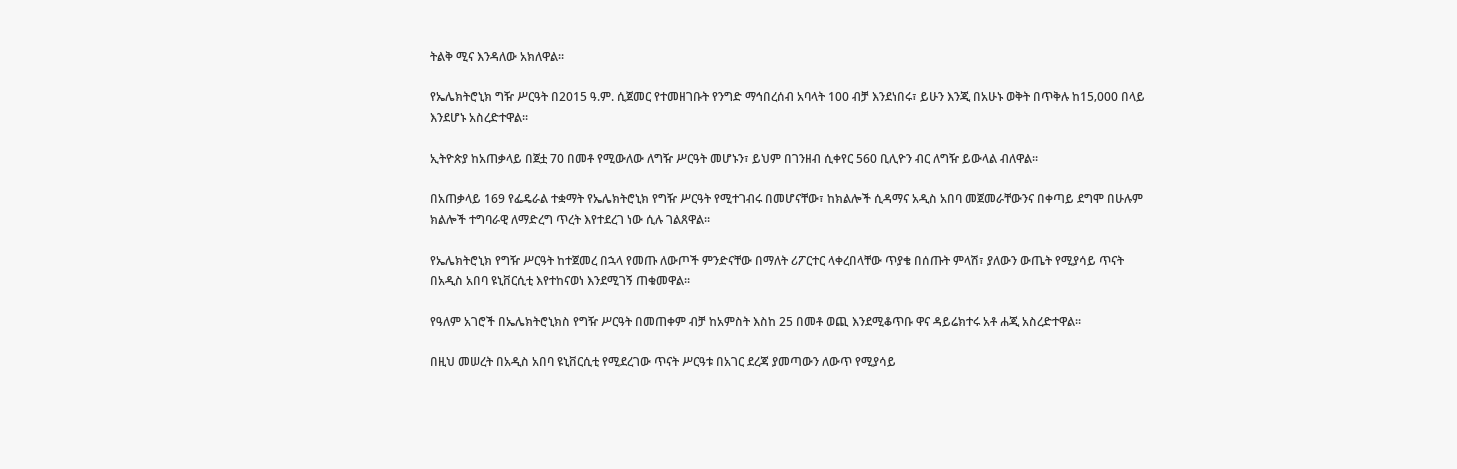ትልቅ ሚና እንዳለው አክለዋል፡፡

የኤሌክትሮኒክ ግዥ ሥርዓት በ2015 ዓ.ም. ሲጀመር የተመዘገቡት የንግድ ማኅበረሰብ አባላት 100 ብቻ እንደነበሩ፣ ይሁን እንጂ በአሁኑ ወቅት በጥቅሉ ከ15‚000 በላይ እንደሆኑ አስረድተዋል፡፡

ኢትዮጵያ ከአጠቃላይ በጀቷ 70 በመቶ የሚውለው ለግዥ ሥርዓት መሆኑን፣ ይህም በገንዘብ ሲቀየር 560 ቢሊዮን ብር ለግዥ ይውላል ብለዋል፡፡

በአጠቃላይ 169 የፌዴራል ተቋማት የኤሌክትሮኒክ የግዥ ሥርዓት የሚተገብሩ በመሆናቸው፣ ከክልሎች ሲዳማና አዲስ አበባ መጀመራቸውንና በቀጣይ ደግሞ በሁሉም ክልሎች ተግባራዊ ለማድረግ ጥረት እየተደረገ ነው ሲሉ ገልጸዋል፡፡

የኤሌክትሮኒክ የግዥ ሥርዓት ከተጀመረ በኋላ የመጡ ለውጦች ምንድናቸው በማለት ሪፖርተር ላቀረበላቸው ጥያቄ በሰጡት ምላሽ፣ ያለውን ውጤት የሚያሳይ ጥናት በአዲስ አበባ ዩኒቨርሲቲ እየተከናወነ እንደሚገኝ ጠቁመዋል፡፡

የዓለም አገሮች በኤሌክትሮኒክስ የግዥ ሥርዓት በመጠቀም ብቻ ከአምስት እስከ 25 በመቶ ወጪ እንደሚቆጥቡ ዋና ዳይሬክተሩ አቶ ሐጂ አስረድተዋል፡፡

በዚህ መሠረት በአዲስ አበባ ዩኒቨርሲቲ የሚደረገው ጥናት ሥርዓቱ በአገር ደረጃ ያመጣውን ለውጥ የሚያሳይ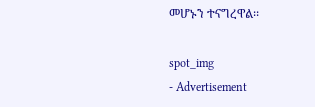መሆኑን ተናግረዋል፡፡

spot_img
- Advertisement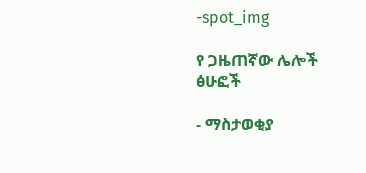-spot_img

የ ጋዜጠኛው ሌሎች ፅሁፎች

- ማስታወቂያ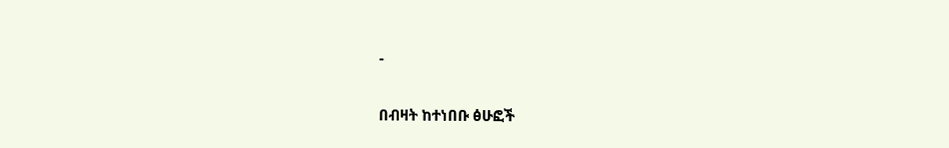-

በብዛት ከተነበቡ ፅሁፎች